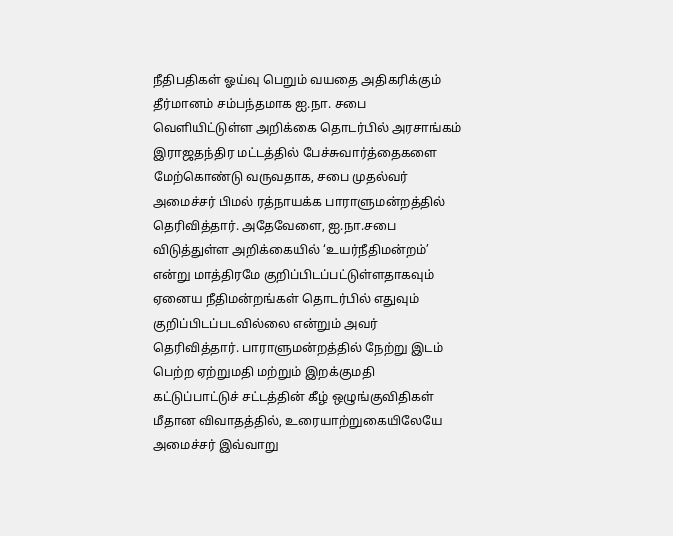நீதிபதிகள் ஓய்வு பெறும் வயதை அதிகரிக்கும் தீர்மானம் சம்பந்தமாக ஐ.நா. சபை வெளியிட்டுள்ள அறிக்கை தொடர்பில் அரசாங்கம் இராஜதந்திர மட்டத்தில் பேச்சுவார்த்தைகளை மேற்கொண்டு வருவதாக, சபை முதல்வர் அமைச்சர் பிமல் ரத்நாயக்க பாராளுமன்றத்தில் தெரிவித்தார். அதேவேளை, ஐ.நா.சபை விடுத்துள்ள அறிக்கையில் ‘உயர்நீதிமன்றம்’ என்று மாத்திரமே குறிப்பிடப்பட்டுள்ளதாகவும் ஏனைய நீதிமன்றங்கள் தொடர்பில் எதுவும் குறிப்பிடப்படவில்லை என்றும் அவர் தெரிவித்தார். பாராளுமன்றத்தில் நேற்று இடம் பெற்ற ஏற்றுமதி மற்றும் இறக்குமதி கட்டுப்பாட்டுச் சட்டத்தின் கீழ் ஒழுங்குவிதிகள் மீதான விவாதத்தில், உரையாற்றுகையிலேயே அமைச்சர் இவ்வாறு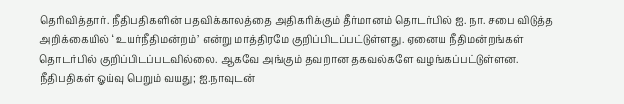தெரிவித்தார். நீதிபதிகளின் பதவிக்காலத்தை அதிகரிக்கும் தீர்மானம் தொடர்பில் ஐ. நா. சபை விடுத்த அறிக்கையில் ‘ உயர்நீதிமன்றம்’ என்று மாத்திரமே குறிப்பிடப்பட்டுள்ளது. ஏனைய நீதிமன்றங்கள் தொடர்பில் குறிப்பிடப்படவில்லை. ஆகவே அங்கும் தவறான தகவல்களே வழங்கப்பட்டுள்ளன.
நீதிபதிகள் ஓய்வு பெறும் வயது; ஐ.நாவுடன்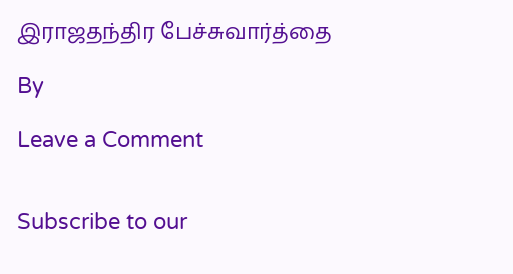இராஜதந்திர பேச்சுவார்த்தை

By

Leave a Comment


Subscribe to our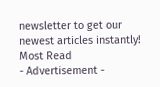newsletter to get our newest articles instantly!
Most Read
- Advertisement -